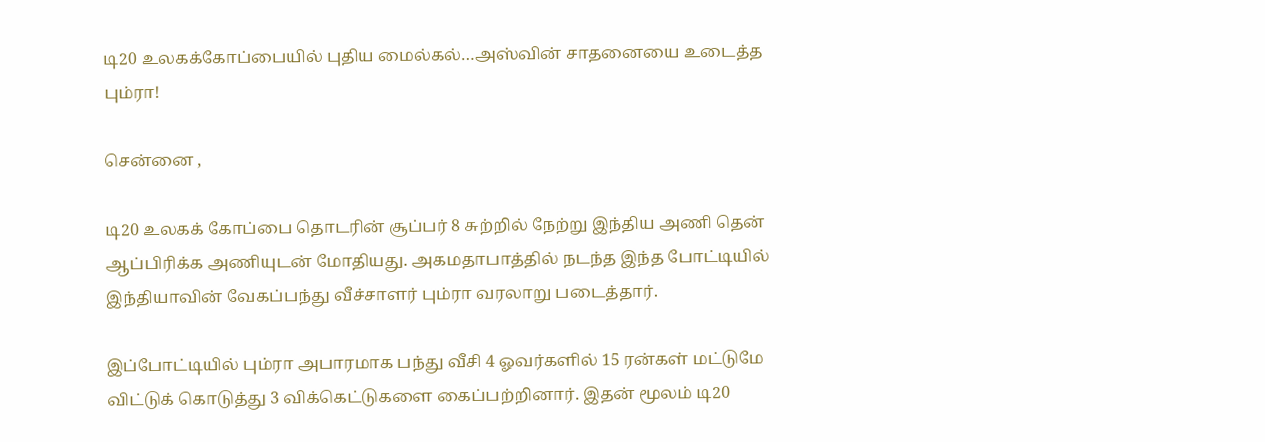டி20 உலகக்கோப்பையில் புதிய மைல்கல்…அஸ்வின் சாதனையை உடைத்த பும்ரா!

சென்னை ,

டி20 உலகக் கோப்பை தொடரின் சூப்பர் 8 சுற்றில் நேற்று இந்திய அணி தென் ஆப்பிரிக்க அணியுடன் மோதியது. அகமதாபாத்தில் நடந்த இந்த போட்டியில் இந்தியாவின் வேகப்பந்து வீச்சாளர் பும்ரா வரலாறு படைத்தார்.

இப்போட்டியில் பும்ரா அபாரமாக பந்து வீசி 4 ஓவர்களில் 15 ரன்கள் மட்டுமே விட்டுக் கொடுத்து 3 விக்கெட்டுகளை கைப்பற்றினார். இதன் மூலம் டி20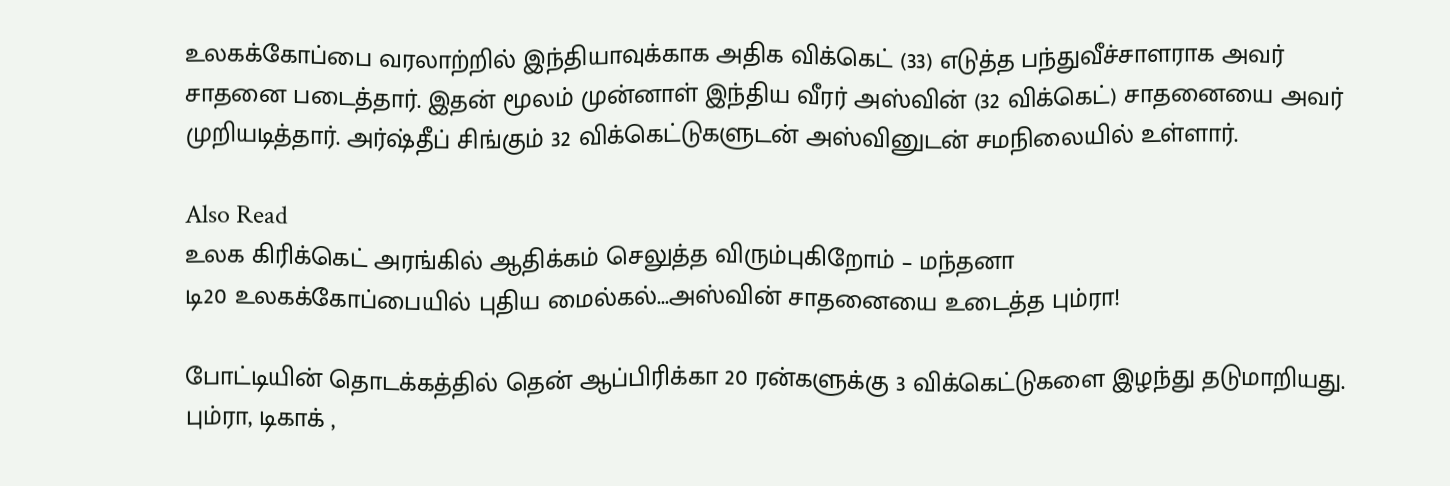உலகக்கோப்பை வரலாற்றில் இந்தியாவுக்காக அதிக விக்கெட் (33) எடுத்த பந்துவீச்சாளராக அவர் சாதனை படைத்தார். இதன் மூலம் முன்னாள் இந்திய வீரர் அஸ்வின் (32 விக்கெட்) சாதனையை அவர் முறியடித்தார். அர்ஷ்தீப் சிங்கும் 32 விக்கெட்டுகளுடன் அஸ்வினுடன் சமநிலையில் உள்ளார்.

Also Read
உலக கிரிக்கெட் அரங்கில் ஆதிக்கம் செலுத்த விரும்புகிறோம் – மந்தனா
டி20 உலகக்கோப்பையில் புதிய மைல்கல்...அஸ்வின் சாதனையை உடைத்த பும்ரா!

போட்டியின் தொடக்கத்தில் தென் ஆப்பிரிக்கா 20 ரன்களுக்கு 3 விக்கெட்டுகளை இழந்து தடுமாறியது. பும்ரா, டிகாக் ,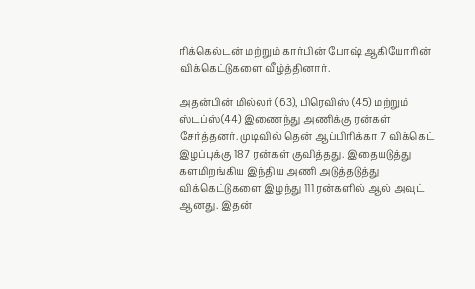ரிக்கெல்டன் மற்றும் கார்பின் போஷ் ஆகியோரின் விக்கெட்டுகளை வீழ்த்தினார்.

அதன்பின் மில்லர் (63), பிரெவிஸ் (45) மற்றும் ஸ்டப்ஸ்(44) இணைந்து அணிக்கு ரன்கள் சேர்த்தனர். முடிவில் தென் ஆப்பிரிக்கா 7 விக்கெட் இழப்புக்கு 187 ரன்கள் குவித்தது. இதையடுத்து களமிறங்கிய இந்திய அணி அடுத்தடுத்து விக்கெட்டுகளை இழந்து 111 ரன்களில் ஆல் அவுட் ஆனது. இதன்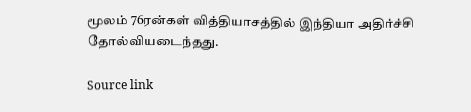மூலம் 76ரன்கள் வித்தியாசத்தில் இந்தியா அதிர்ச்சி தோல்வியடைந்தது.

Source link